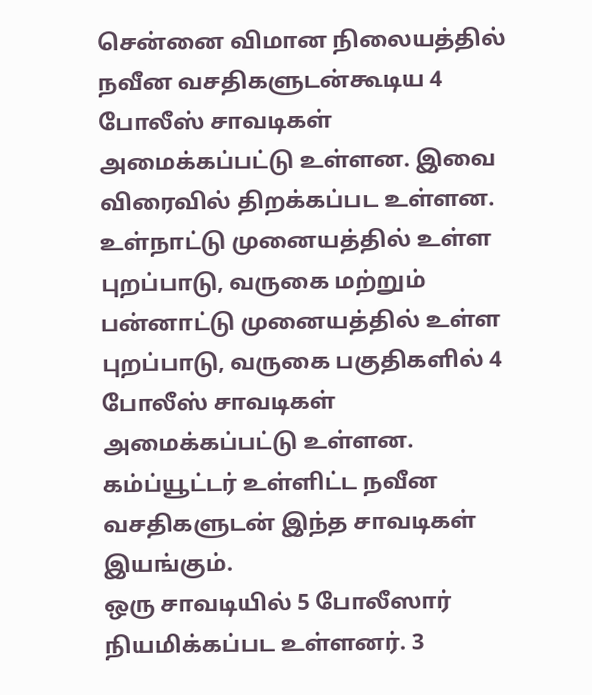சென்னை விமான நிலையத்தில் நவீன வசதிகளுடன்கூடிய 4 போலீஸ் சாவடிகள் அமைக்கப்பட்டு உள்ளன. இவை விரைவில் திறக்கப்பட உள்ளன.
உள்நாட்டு முனையத்தில் உள்ள புறப்பாடு, வருகை மற்றும் பன்னாட்டு முனையத்தில் உள்ள புறப்பாடு, வருகை பகுதிகளில் 4 போலீஸ் சாவடிகள் அமைக்கப்பட்டு உள்ளன. கம்ப்யூட்டர் உள்ளிட்ட நவீன வசதிகளுடன் இந்த சாவடிகள் இயங்கும்.
ஒரு சாவடியில் 5 போலீஸார் நியமிக்கப்பட உள்ளனர். 3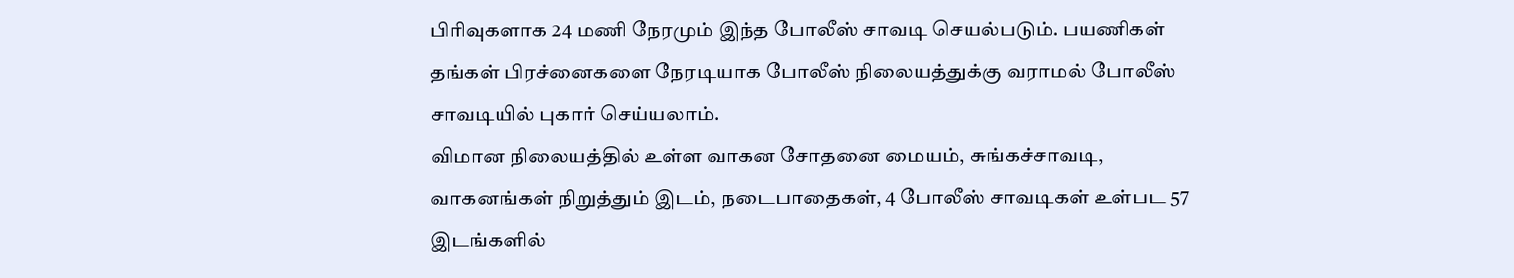பிரிவுகளாக 24 மணி நேரமும் இந்த போலீஸ் சாவடி செயல்படும். பயணிகள் தங்கள் பிரச்னைகளை நேரடியாக போலீஸ் நிலையத்துக்கு வராமல் போலீஸ் சாவடியில் புகார் செய்யலாம்.
விமான நிலையத்தில் உள்ள வாகன சோதனை மையம், சுங்கச்சாவடி, வாகனங்கள் நிறுத்தும் இடம், நடைபாதைகள், 4 போலீஸ் சாவடிகள் உள்பட 57 இடங்களில்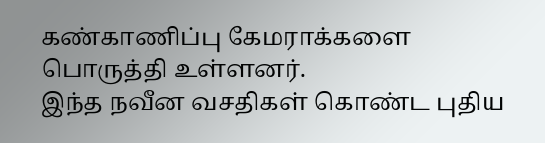கண்காணிப்பு கேமராக்களை பொருத்தி உள்ளனர்.
இந்த நவீன வசதிகள் கொண்ட புதிய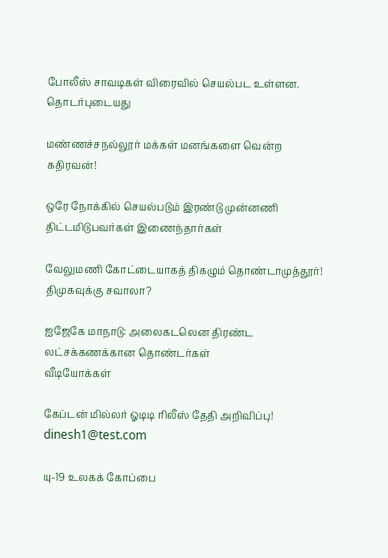போலீஸ் சாவடிகள் விரைவில் செயல்பட உள்ளன.
தொடர்புடையது

மண்ணச்சநல்லூர் மக்கள் மனங்களை வென்ற கதிரவன்!

ஒரே நோக்கில் செயல்படும் இரண்டு முன்னணி திட்டமிடுபவர்கள் இணைந்தார்கள்

வேலுமணி கோட்டையாகத் திகழும் தொண்டாமுத்தூர்! திமுகவுக்கு சவாலா?

ஐஜேகே மாநாடு: அலைகடலென திரண்ட லட்சக்கணக்கான தொண்டர்கள்
வீடியோக்கள்

கேப்டன் மில்லர் ஓடிடி ரிலீஸ் தேதி அறிவிப்பு!
dinesh1@test.com

யு-19 உலகக் கோப்பை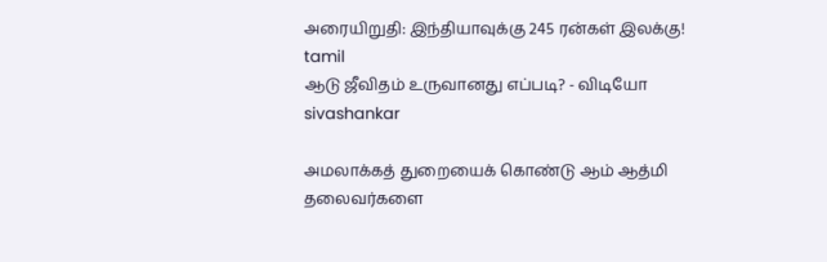அரையிறுதி: இந்தியாவுக்கு 245 ரன்கள் இலக்கு!
tamil
ஆடு ஜீவிதம் உருவானது எப்படி? - விடியோ
sivashankar

அமலாக்கத் துறையைக் கொண்டு ஆம் ஆத்மி தலைவர்களை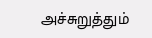அச்சுறுத்தும்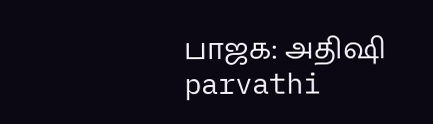பாஜக: அதிஷி
parvathi